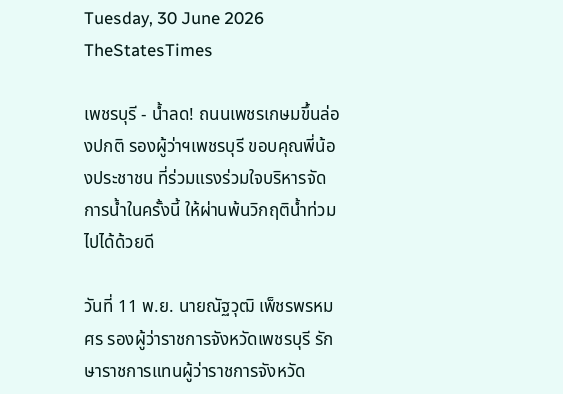Tuesday, 30 June 2026
TheStatesTimes

เพชรบุรี - น้ำลด! ถนนเพชรเกษมขึ้นล่องปกติ รองผู้ว่าฯเพชรบุรี ขอบคุณพี่น้องประชาชน ที่ร่วมแรงร่วมใจบริหารจัดการน้ำในครั้งนี้ ให้ผ่านพ้นวิกฤติน้ำท่วมไปได้ด้วยดี

วันที่ 11 พ.ย. นายณัฐวุฒิ เพ็ชรพรหมศร รองผู้ว่าราชการจังหวัดเพชรบุรี รักษาราชการแทนผู้ว่าราชการจังหวัด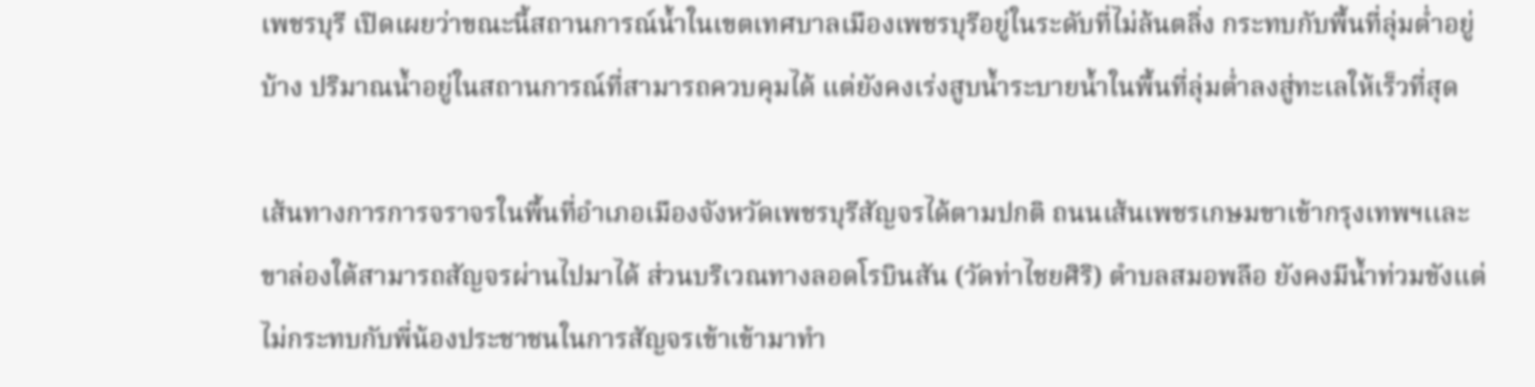เพชรบุรี เปิดเผยว่าขณะนี้สถานการณ์น้ำในเขตเทศบาลเมืองเพชรบุรีอยู่ในระดับที่ไม่ล้นตลิ่ง กระทบกับพื้นที่ลุ่มต่ำอยู่บ้าง ปริมาณน้ำอยู่ในสถานการณ์ที่สามารถควบคุมได้ แต่ยังคงเร่งสูบน้ำระบายน้ำในพื้นที่ลุ่มต่ำลงสู่ทะเลให้เร็วที่สุด

เส้นทางการการจราจรในพื้นที่อำเภอเมืองจังหวัดเพชรบุรีสัญจรได้ตามปกติ ถนนเส้นเพชรเกษมขาเข้ากรุงเทพฯเเละขาล่องใต้สามารถสัญจรผ่านไปมาได้ ส่วนบริเวณทางลอดโรบินสัน (วัดท่าไชยศิริ) ตำบลสมอพลือ ยังคงมีน้ำท่วมขังแต่ไม่กระทบกับพี่น้องประชาชนในการสัญจรเข้าเข้ามาทำ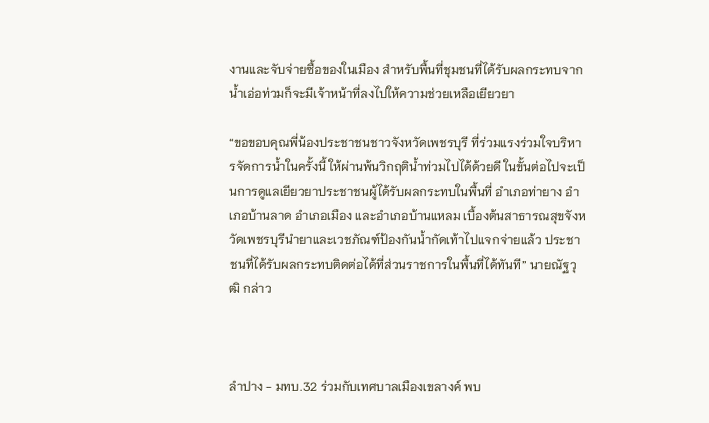งานและจับจ่ายซื้อของในเมือง สำหรับพื้นที่ชุมชนที่ได้รับผลกระทบจากน้ำเอ่อท่วมก็จะมีเจ้าหน้าที่ลงไปให้ความช่วยเหลือเยียวยา

“ขอขอบคุณพี่น้องประชาชนชาวจังหวัดเพชรบุรี ที่ร่วมแรงร่วมใจบริหารจัดการน้ำในครั้งนี้ ให้ผ่านพ้นวิกฤติน้ำท่วมไปได้ด้วยดี ในขั้นต่อไปจะเป็นการดูแลเยียวยาประชาชนผู้ได้รับผลกระทบในพื้นที่ อำเภอท่ายาง อำเภอบ้านลาด อำเภอเมือง และอำเภอบ้านแหลม เบื้องต้นสาธารณสุขจังหวัดเพชรบุรีนำยาและเวชภัณฑ์ป้องกันน้ำกัดเท้าไปแจกจ่ายแล้ว ประชาชนที่ได้รับผลกระทบติดต่อได้ที่ส่วนราชการในพื้นที่ได้ทันที” นายณัฐวุฒิ กล่าว



ลำปาง - มทบ.32 ร่วมกับเทศบาลเมืองเขลางค์ พบ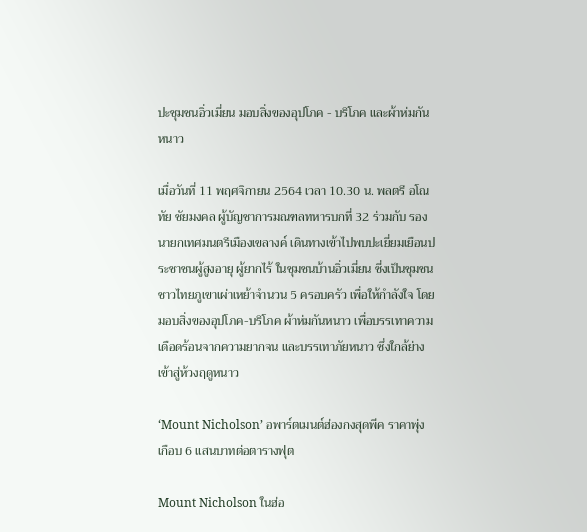ปะชุมชนอิ่วเมี่ยน มอบสิ่งของอุปโภค - บริโภค และผ้าห่มกันหนาว

เมื่อวันที่ 11 พฤศจิกายน 2564 เวลา 10.30 น. พลตรี อโณทัย ชัยมงคล ผู้บัญชาการมณฑลทหารบกที่ 32 ร่วมกับ รองนายกเทศมนตรีเมืองเขลางค์ เดินทางเข้าไปพบปะเยี่ยมเยือนประชาชนผู้สูงอายุ ผู้ยากไร้ ในชุมชนบ้านอิ่วเมี่ยน ซี่งเป็นชุมชนชาวไทยภูเขาเผ่าเหย้าจำนวน 5 ครอบครัว เพื่อให้กำลังใจ โดยมอบสิ่งของอุปโภค-บริโภค ผ้าห่มกันหนาว เพื่อบรรเทาความเดือดร้อนจากความยากจน และบรรเทาภัยหนาว ซึ่งใกล้ย่างเข้าสู่ห้วงฤดูหนาว

‘Mount Nicholson’ อพาร์ตเมนต์ฮ่องกงสุดพีค ราคาพุ่งเกือบ 6 แสนบาทต่อตารางฟุต

Mount Nicholson ในฮ่อ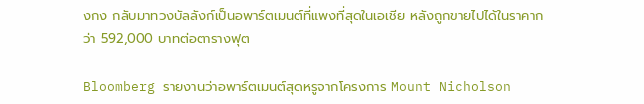งกง กลับมาทวงบัลลังก์เป็นอพาร์ตเมนต์ที่แพงที่สุดในเอเชีย หลังถูกขายไปได้ในราคากว่า 592,000 บาทต่อตารางฟุต

Bloomberg รายงานว่าอพาร์ตเมนต์สุดหรูจากโครงการ Mount Nicholson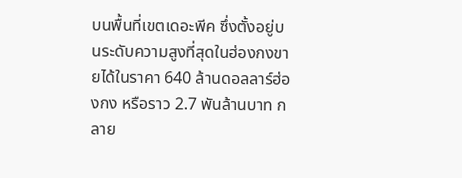บนพื้นที่เขตเดอะพีค ซึ่งตั้งอยู่บนระดับความสูงที่สุดในฮ่องกงขายได้ในราคา 640 ล้านดอลลาร์ฮ่องกง หรือราว 2.7 พันล้านบาท กลาย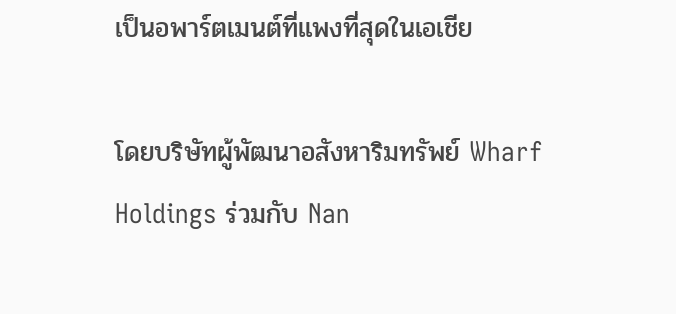เป็นอพาร์ตเมนต์ที่แพงที่สุดในเอเชีย

โดยบริษัทผู้พัฒนาอสังหาริมทรัพย์ Wharf Holdings ร่วมกับ Nan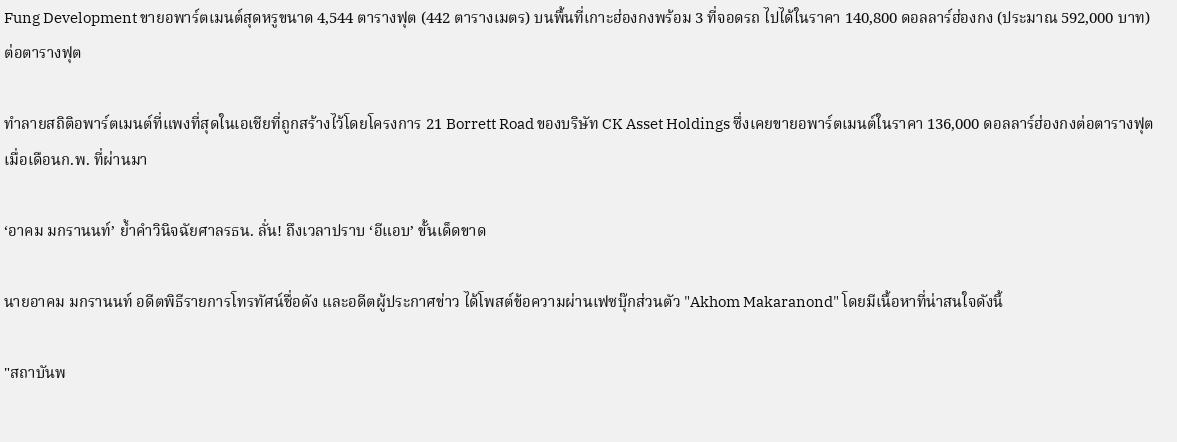Fung Development ขายอพาร์ตเมนต์สุดหรูขนาด 4,544 ตารางฟุต (442 ตารางเมตร) บนพื้นที่เกาะฮ่องกงพร้อม 3 ที่จอดรถ ไปได้ในราคา 140,800 ดอลลาร์ฮ่องกง (ประมาณ 592,000 บาท) ต่อตารางฟุต

ทำลายสถิติอพาร์ตเมนต์ที่แพงที่สุดในเอเชียที่ถูกสร้างไว้โดยโครงการ 21 Borrett Road ของบริษัท CK Asset Holdings ซึ่งเคยขายอพาร์ตเมนต์ในราคา 136,000 ดอลลาร์ฮ่องกงต่อตารางฟุต เมื่อเดือนก.พ. ที่ผ่านมา

‘อาคม มกรานนท์’ ย้ำคำวินิจฉัยศาลรธน. ลั่น! ถึงเวลาปราบ ‘อีแอบ’ ขั้นเด็ดขาด

นายอาคม มกรานนท์ อดีตพิธีรายการโทรทัศน์ชื่อดัง และอดีตผู้ประกาศข่าว ได้โพสต์ข้อความผ่านเฟซบุ๊กส่วนตัว "Akhom Makaranond" โดยมีเนื้อหาที่น่าสนใจดังนี้

"สถาบันพ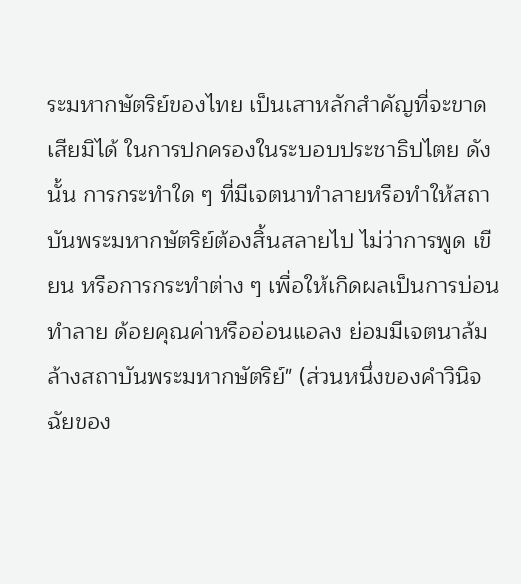ระมหากษัตริย์ของไทย เป็นเสาหลักสำคัญที่จะขาดเสียมิได้ ในการปกครองในระบอบประชาธิปไตย ดังนั้น การกระทำใด ๆ ที่มีเจตนาทำลายหรือทำให้สถาบันพระมหากษัตริย์ต้องสิ้นสลายไป ไม่ว่าการพูด เขียน หรือการกระทำต่าง ๆ เพื่อให้เกิดผลเป็นการบ่อนทำลาย ด้อยคุณค่าหรืออ่อนแอลง ย่อมมีเจตนาล้มล้างสถาบันพระมหากษัตริย์" (ส่วนหนึ่งของคำวินิจฉัยของ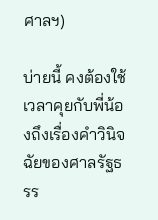ศาลฯ)

บ่ายนี้ คงต้องใช้เวลาคุยกับพี่น้องถึงเรื่องคำวินิจฉัยของศาลรัฐธรร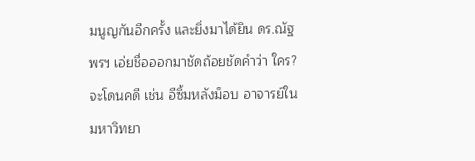มนูญกันอีกครั้ง และยิ่งมาได้ยิน ดร.ณัฐพรฯ เอ่ยชื่อออกมาชัดถ้อยชัดคำว่า ใคร? จะโดนคดี เช่น อีซิ้มหลังม็อบ อาจารย์ในมหาวิทยา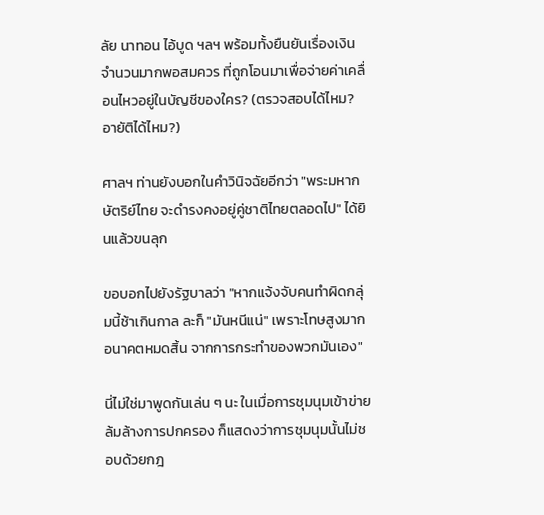ลัย นาทอน ไอ้บูด ฯลฯ พร้อมทั้งยืนยันเรื่องเงินจำนวนมากพอสมควร ที่ถูกโอนมาเพื่อจ่ายค่าเคลื่อนไหวอยู่ในบัญชีของใคร? (ตรวจสอบได้ไหม? อายัติได้ไหม?)

ศาลฯ ท่านยังบอกในคำวินิจฉัยอีกว่า "พระมหากษัตริย์ไทย จะดำรงคงอยู่คู่ชาติไทยตลอดไป" ได้ยินแล้วขนลุก

ขอบอกไปยังรัฐบาลว่า "หากแจ้งจับคนทำผิดกลุ่มนี้ช้าเกินกาล ละก็ "มันหนีแน่" เพราะโทษสูงมาก อนาคตหมดสิ้น จากการกระทำของพวกมันเอง"

นี่ไม่ใช่มาพูดกันเล่น ๆ นะ ในเมื่อการชุมนุมเข้าข่ายล้มล้างการปกครอง ก็แสดงว่าการชุมนุมนั้นไม่ชอบด้วยกฎ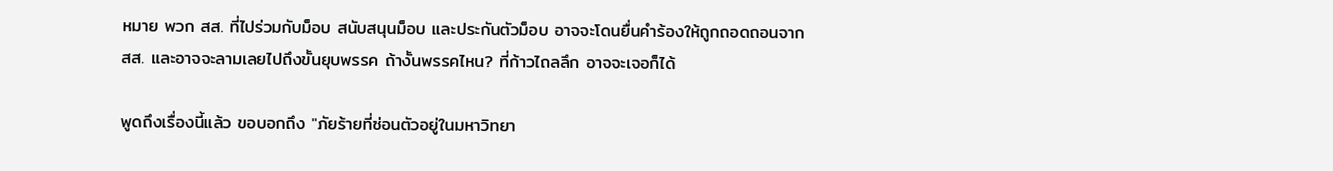หมาย พวก สส. ที่ไปร่วมกับม็อบ สนับสนุนม็อบ และประกันตัวม็อบ อาจจะโดนยื่นคำร้องให้ถูกถอดถอนจาก สส. และอาจจะลามเลยไปถึงขั้นยุบพรรค ถ้างั้นพรรคไหน? ที่ก้าวไถลลึก อาจจะเจอก็ได้

พูดถึงเรื่องนี้แล้ว ขอบอกถึง "ภัยร้ายที่ซ่อนตัวอยู่ในมหาวิทยา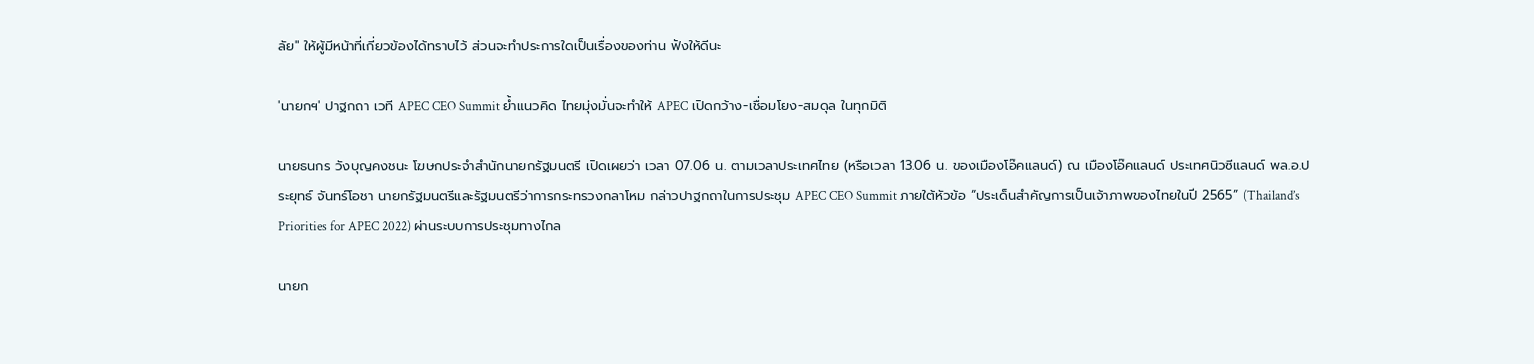ลัย" ให้ผู้มีหน้าที่เกี่ยวข้องได้ทราบไว้ ส่วนจะทำประการใดเป็นเรื่องของท่าน ฟังให้ดีนะ

'นายกฯ' ปาฐกถา เวที APEC CEO Summit ย้ำแนวคิด ไทยมุ่งมั่นจะทำให้ APEC เปิดกว้าง-เชื่อมโยง-สมดุล ในทุกมิติ

นายธนกร วังบุญคงชนะ โฆษกประจำสำนักนายกรัฐมนตรี เปิดเผยว่า เวลา 07.06 น. ตามเวลาประเทศไทย (หรือเวลา 13.06 น. ของเมืองโอ๊คแลนด์) ณ เมืองโอ๊คแลนด์ ประเทศนิวซีแลนด์ พล.อ.ประยุทธ์ จันทร์โอชา นายกรัฐมนตรีและรัฐมนตรีว่าการกระทรวงกลาโหม กล่าวปาฐกถาในการประชุม APEC CEO Summit ภายใต้หัวข้อ “ประเด็นสำคัญการเป็นเจ้าภาพของไทยในปี 2565” (Thailand’s Priorities for APEC 2022) ผ่านระบบการประชุมทางไกล

นายก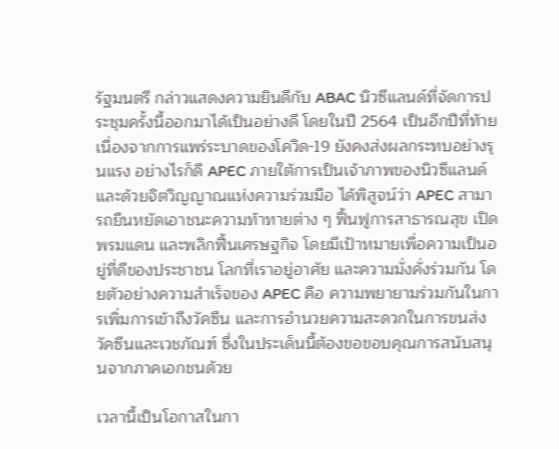รัฐมนตรี กล่าวแสดงความยินดีกับ ABAC นิวซีแลนด์ที่จัดการประชุมครั้งนี้ออกมาได้เป็นอย่างดี โดยในปี 2564 เป็นอีกปีที่ท้ายเนื่องจากการแพร่ระบาดของโควิด-19 ยังคงส่งผลกระทบอย่างรุนแรง อย่างไรก็ดี APEC ภายใต้การเป็นเจ้าภาพของนิวซีแลนด์ และด้วยจิตวิญญาณแห่งความร่วมมือ ได้พิสูจน์ว่า APEC สามารถยืนหยัดเอาชนะความท้าทายต่าง ๆ ฟื้นฟูการสาธารณสุข เปิดพรมแดน และพลิกฟื้นเศรษฐกิจ โดยมีเป้าหมายเพื่อความเป็นอยู่ที่ดีของประชาชน โลกที่เราอยู่อาศัย และความมั่งคั่งร่วมกัน โดยตัวอย่างความสำเร็จของ APEC คือ ความพยายามร่วมกันในการเพิ่มการเข้าถึงวัคซีน และการอำนวยความสะดวกในการขนส่งวัคซีนและเวชภัณฑ์ ซึ่งในประเด็นนี้ต้องขอขอบคุณการสนับสนุนจากภาคเอกชนด้วย

เวลานี้เป็นโอกาสในกา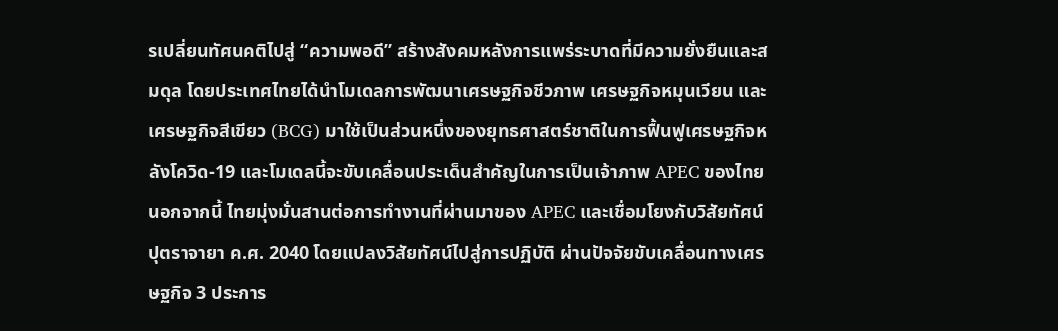รเปลี่ยนทัศนคติไปสู่ “ความพอดี” สร้างสังคมหลังการแพร่ระบาดที่มีความยั่งยืนและสมดุล โดยประเทศไทยได้นำโมเดลการพัฒนาเศรษฐกิจชีวภาพ เศรษฐกิจหมุนเวียน และเศรษฐกิจสีเขียว (BCG) มาใช้เป็นส่วนหนึ่งของยุทธศาสตร์ชาติในการฟื้นฟูเศรษฐกิจหลังโควิด-19 และโมเดลนี้จะขับเคลื่อนประเด็นสำคัญในการเป็นเจ้าภาพ APEC ของไทย นอกจากนี้ ไทยมุ่งมั่นสานต่อการทำงานที่ผ่านมาของ APEC และเชื่อมโยงกับวิสัยทัศน์ปุตราจายา ค.ศ. 2040 โดยแปลงวิสัยทัศน์ไปสู่การปฏิบัติ ผ่านปัจจัยขับเคลื่อนทางเศรษฐกิจ 3 ประการ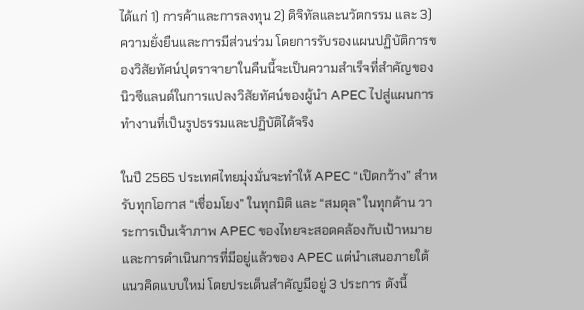ได้แก่ 1) การค้าและการลงทุน 2) ดิจิทัลและนวัตกรรม และ 3) ความยั่งยืนและการมีส่วนร่วม โดยการรับรองแผนปฏิบัติการของวิสัยทัศน์ปุตราจายาในคืนนี้จะเป็นความสำเร็จที่สำคัญของนิวซีแลนด์ในการแปลงวิสัยทัศน์ของผู้นำ APEC ไปสู่แผนการทำงานที่เป็นรูปธรรมและปฏิบัติได้จริง

ในปี 2565 ประเทศไทยมุ่งมั่นจะทำให้ APEC “เปิดกว้าง” สำหรับทุกโอกาส “เชื่อมโยง” ในทุกมิติ และ “สมดุล” ในทุกด้าน วาระการเป็นเจ้าภาพ APEC ของไทยจะสอดคล้องกับเป้าหมายและการดำเนินการที่มีอยู่แล้วของ APEC แต่นำเสนอภายใต้แนวคิดแบบใหม่ โดยประเด็นสำคัญมีอยู่ 3 ประการ ดังนี้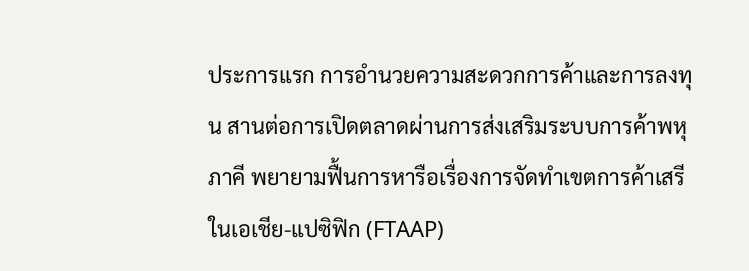ประการแรก การอำนวยความสะดวกการค้าและการลงทุน สานต่อการเปิดตลาดผ่านการส่งเสริมระบบการค้าพหุภาคี พยายามฟื้นการหารือเรื่องการจัดทำเขตการค้าเสรีในเอเชีย-แปซิฟิก (FTAAP)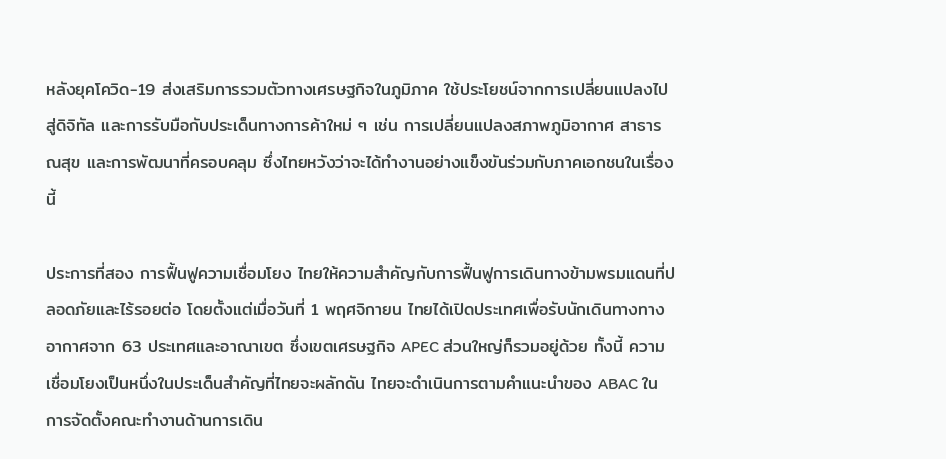หลังยุคโควิด-19 ส่งเสริมการรวมตัวทางเศรษฐกิจในภูมิภาค ใช้ประโยชน์จากการเปลี่ยนแปลงไปสู่ดิจิทัล และการรับมือกับประเด็นทางการค้าใหม่ ๆ เช่น การเปลี่ยนแปลงสภาพภูมิอากาศ สาธารณสุข และการพัฒนาที่ครอบคลุม ซึ่งไทยหวังว่าจะได้ทำงานอย่างแข็งขันร่วมกับภาคเอกชนในเรื่องนี้

ประการที่สอง การฟื้นฟูความเชื่อมโยง ไทยให้ความสำคัญกับการฟื้นฟูการเดินทางข้ามพรมแดนที่ปลอดภัยและไร้รอยต่อ โดยตั้งแต่เมื่อวันที่ 1 พฤศจิกายน ไทยได้เปิดประเทศเพื่อรับนักเดินทางทางอากาศจาก 63 ประเทศและอาณาเขต ซึ่งเขตเศรษฐกิจ APEC ส่วนใหญ่ก็รวมอยู่ด้วย ทั้งนี้ ความเชื่อมโยงเป็นหนึ่งในประเด็นสำคัญที่ไทยจะผลักดัน ไทยจะดำเนินการตามคำแนะนำของ ABAC ในการจัดตั้งคณะทำงานด้านการเดิน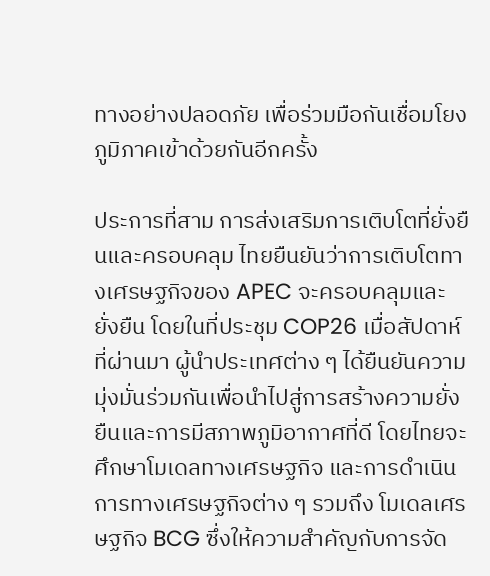ทางอย่างปลอดภัย เพื่อร่วมมือกันเชื่อมโยงภูมิภาคเข้าด้วยกันอีกครั้ง

ประการที่สาม การส่งเสริมการเติบโตที่ยั่งยืนและครอบคลุม ไทยยืนยันว่าการเติบโตทางเศรษฐกิจของ APEC จะครอบคลุมและยั่งยืน โดยในที่ประชุม COP26 เมื่อสัปดาห์ที่ผ่านมา ผู้นำประเทศต่าง ๆ ได้ยืนยันความมุ่งมั่นร่วมกันเพื่อนำไปสู่การสร้างความยั่งยืนและการมีสภาพภูมิอากาศที่ดี โดยไทยจะศึกษาโมเดลทางเศรษฐกิจ และการดำเนินการทางเศรษฐกิจต่าง ๆ รวมถึง โมเดลเศรษฐกิจ BCG ซึ่งให้ความสำคัญกับการจัด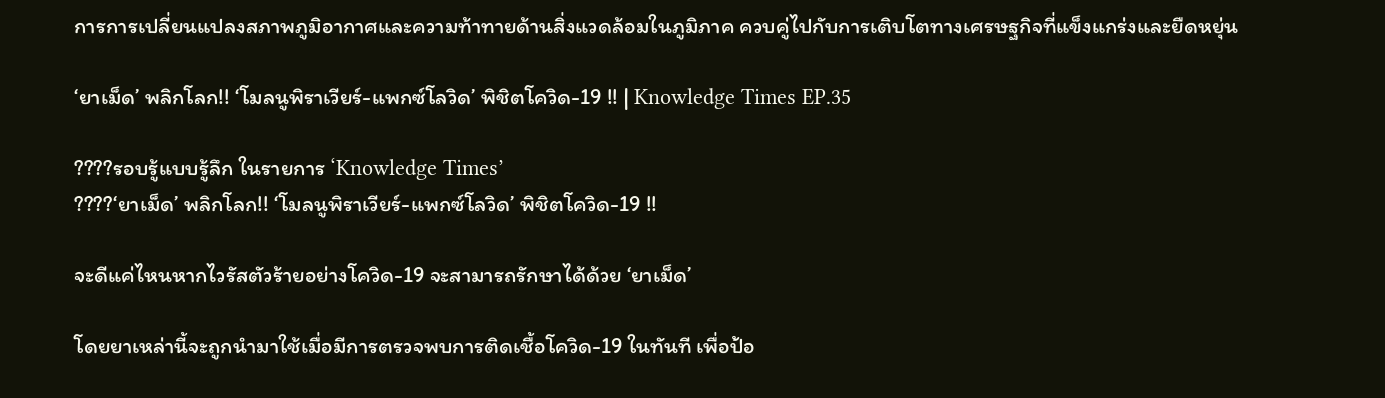การการเปลี่ยนแปลงสภาพภูมิอากาศและความท้าทายด้านสิ่งแวดล้อมในภูมิภาค ควบคู่ไปกับการเติบโตทางเศรษฐกิจที่แข็งแกร่งและยืดหยุ่น

‘ยาเม็ด’ พลิกโลก!! ‘โมลนูพิราเวียร์-แพกซ์โลวิด’ พิชิตโควิด-19 !! | Knowledge Times EP.35

????รอบรู้แบบรู้ลึก ในรายการ ‘Knowledge Times’
????‘ยาเม็ด’ พลิกโลก!! ‘โมลนูพิราเวียร์-แพกซ์โลวิด’ พิชิตโควิด-19 !!

จะดีแค่ไหนหากไวรัสตัวร้ายอย่างโควิด-19 จะสามารถรักษาได้ด้วย ‘ยาเม็ด’

โดยยาเหล่านี้จะถูกนำมาใช้เมื่อมีการตรวจพบการติดเชื้อโควิด-19 ในทันที เพื่อป้อ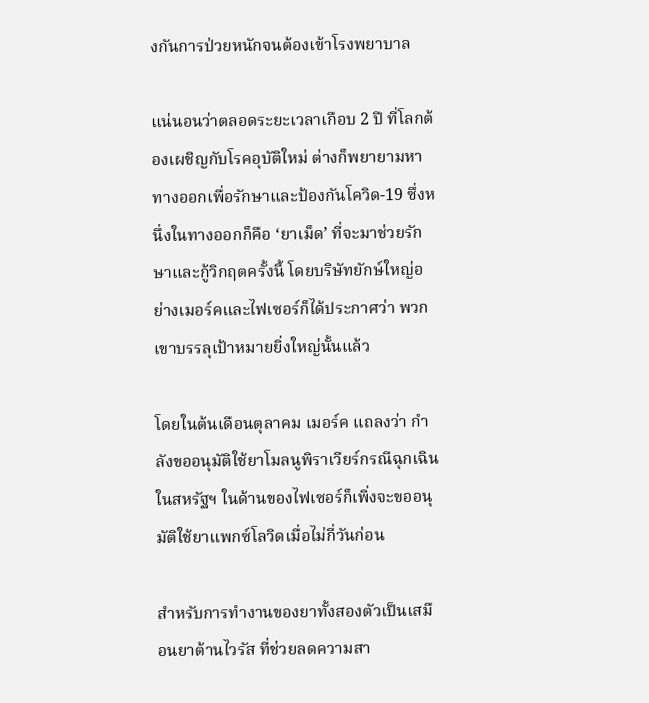งกันการป่วยหนักจนต้องเข้าโรงพยาบาล

แน่นอนว่าตลอดระยะเวลาเกือบ 2 ปี ที่โลกต้องเผชิญกับโรคอุบัติใหม่ ต่างก็พยายามหาทางออกเพื่อรักษาและป้องกันโควิด-19 ซึ่งหนึ่งในทางออกก็คือ ‘ยาเม็ด’ ที่จะมาช่วยรักษาและกู้วิกฤตครั้งนี้ โดยบริษัทยักษ์ใหญ่อย่างเมอร์คและไฟเซอร์ก็ได้ประกาศว่า พวกเขาบรรลุเป้าหมายยิ่งใหญ่นั้นแล้ว

โดยในต้นเดือนตุลาคม เมอร์ค แถลงว่า กำลังขออนุมัติใช้ยาโมลนูพิราเวียร์กรณีฉุกเฉินในสหรัฐฯ ในด้านของไฟเซอร์ก็เพิ่งจะขออนุมัติใช้ยาแพกซ์โลวิดเมื่อไม่กี่วันก่อน

สำหรับการทำงานของยาทั้งสองตัวเป็นเสมือนยาต้านไวรัส ที่ช่วยลดความสา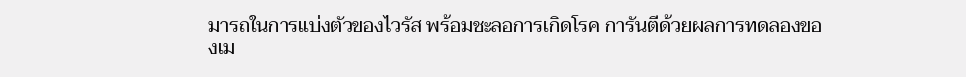มารถในการแบ่งตัวของไวรัส พร้อมชะลอการเกิดโรค การันตีด้วยผลการทดลองของเม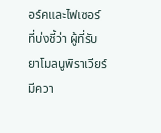อร์คและไฟเซอร์ ที่บ่งชี้ว่า ผู้ที่รับยาโมลนูพิราเวียร์มีควา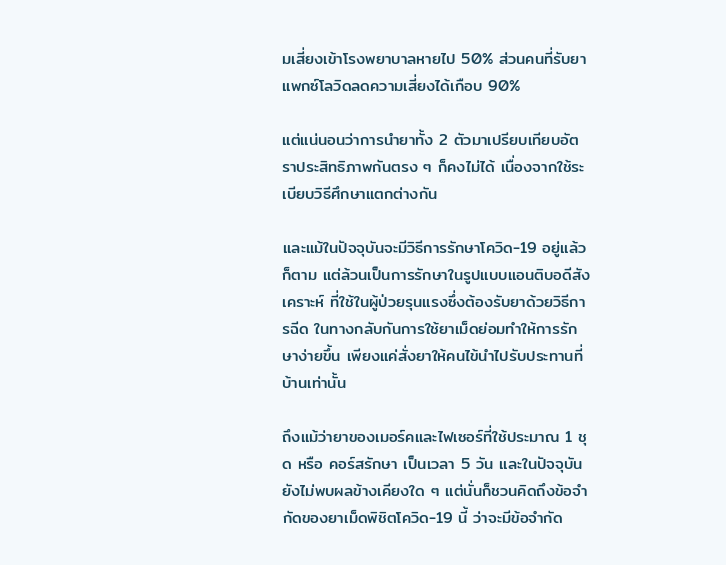มเสี่ยงเข้าโรงพยาบาลหายไป 50% ส่วนคนที่รับยาแพกซ์โลวิดลดความเสี่ยงได้เกือบ 90%

แต่แน่นอนว่าการนำยาทั้ง 2 ตัวมาเปรียบเทียบอัตราประสิทธิภาพกันตรง ๆ ก็คงไม่ได้ เนื่องจากใช้ระเบียบวิธีศึกษาแตกต่างกัน

และแม้ในปัจจุบันจะมีวิธีการรักษาโควิด-19 อยู่แล้วก็ตาม แต่ล้วนเป็นการรักษาในรูปแบบแอนติบอดีสังเคราะห์ ที่ใช้ในผู้ป่วยรุนแรงซึ่งต้องรับยาด้วยวิธีการฉีด ในทางกลับกันการใช้ยาเม็ดย่อมทำให้การรักษาง่ายขึ้น เพียงแค่สั่งยาให้คนไข้นำไปรับประทานที่บ้านเท่านั้น

ถึงแม้ว่ายาของเมอร์คและไฟเซอร์ที่ใช้ประมาณ 1 ชุด หรือ คอร์สรักษา เป็นเวลา 5 วัน และในปัจจุบันยังไม่พบผลข้างเคียงใด ๆ แต่นั่นก็ชวนคิดถึงข้อจำกัดของยาเม็ดพิชิตโควิด-19 นี้ ว่าจะมีข้อจำกัด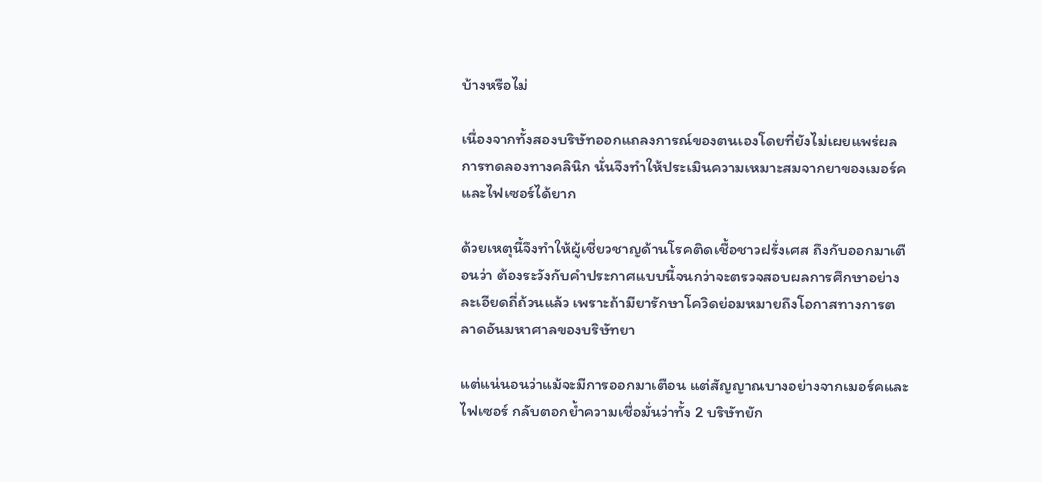บ้างหรือไม่

เนื่องจากทั้งสองบริษัทออกแถลงการณ์ของตนเองโดยที่ยังไม่เผยแพร่ผลการทดลองทางคลินิก นั่นจึงทำให้ประเมินความเหมาะสมจากยาของเมอร์คและไฟเซอร์ได้ยาก

ด้วยเหตุนี้จึงทำให้ผู้เชี่ยวชาญด้านโรคติดเชื้อชาวฝรั่งเศส ถึงกับออกมาเตือนว่า ต้องระวังกับคำประกาศแบบนี้จนกว่าจะตรวจสอบผลการศึกษาอย่างละเอียดถี่ถ้วนแล้ว เพราะถ้ามียารักษาโควิดย่อมหมายถึงโอกาสทางการตลาดอันมหาศาลของบริษัทยา

แต่แน่นอนว่าแม้จะมีการออกมาเตือน แต่สัญญาณบางอย่างจากเมอร์คและไฟเซอร์ กลับตอกย้ำความเชื่อมั่นว่าทั้ง 2 บริษัทยัก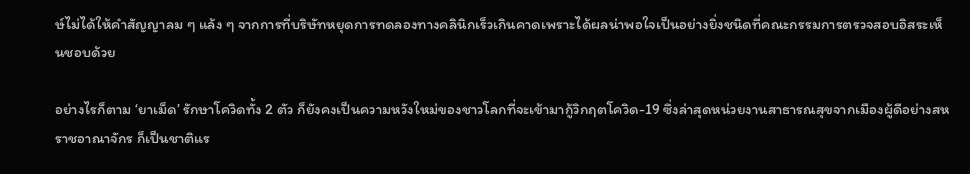ษ์ไม่ได้ให้คำสัญญาลม ๆ แล้ง ๆ จากการที่บริษัทหยุดการทดลองทางคลินิกเร็วเกินคาดเพราะได้ผลน่าพอใจเป็นอย่างยิ่งชนิดที่คณะกรรมการตรวจสอบอิสระเห็นชอบด้วย

อย่างไรก็ตาม ‘ยาเม็ด’ รักษาโควิดทั้ง 2 ตัว ก็ยังคงเป็นความหวังใหม่ของชาวโลกที่จะเข้ามากู้วิกฤตโควิด-19 ซึ่งล่าสุดหน่วยงานสาธารณสุขจากเมืองผู้ดีอย่างสหราชอาณาจักร ก็เป็นชาติแร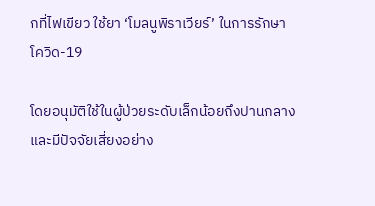กที่ไฟเขียว ใช้ยา ‘โมลนูพิราเวียร์’ ในการรักษาโควิด-19

โดยอนุมัติใช้ในผู้ป่วยระดับเล็กน้อยถึงปานกลาง และมีปัจจัยเสี่ยงอย่าง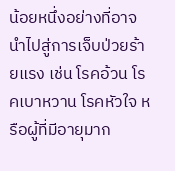น้อยหนึ่งอย่างที่อาจนำไปสู่การเจ็บป่วยร้ายแรง เช่น โรคอ้วน โรคเบาหวาน โรคหัวใจ หรือผู้ที่มีอายุมาก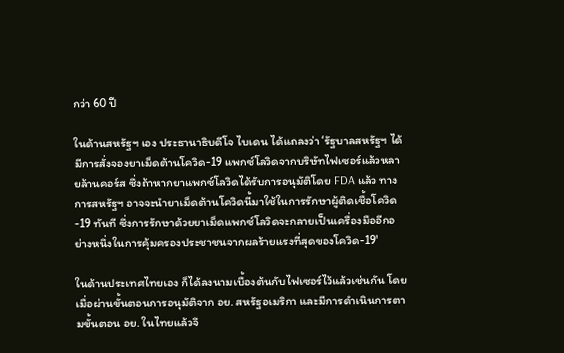กว่า 60 ปี

ในด้านสหรัฐฯ เอง ประธานาธิบดีโจ ไบเดน ได้แถลงว่า ‘รัฐบาลสหรัฐฯ ได้มีการสั่งจองยาเม็ดต้านโควิด-19 แพกซ์โลวิดจากบริษัทไฟเซอร์แล้วหลายล้านคอร์ส ซึ่งถ้าหากยาแพกซ์โลวิดได้รับการอนุมัติโดย FDA แล้ว ทางการสหรัฐฯ อาจจะนำยาเม็ดต้านโควิดนี้มาใช้ในการรักษาผู้ติดเชื้อโควิด-19 ทันที ซึ่งการรักษาด้วยยาเม็ดแพกซ์โลวิดจะกลายเป็นเครื่องมืออีกอย่างหนึ่งในการคุ้มครองประชาชนจากผลร้ายแรงที่สุดของโควิด-19'

ในด้านประเทศไทยเอง ก็ได้ลงนามเบื้องต้นกับไฟเซอร์ไว้แล้วเช่นกัน โดยเมื่อผ่านขั้นตอนการอนุมัติจาก อย. สหรัฐอเมริกา และมีการดำเนินการตามขั้นตอน อย. ในไทยแล้วจึ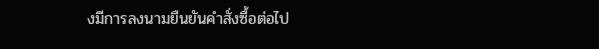งมีการลงนามยืนยันคำสั่งซื้อต่อไป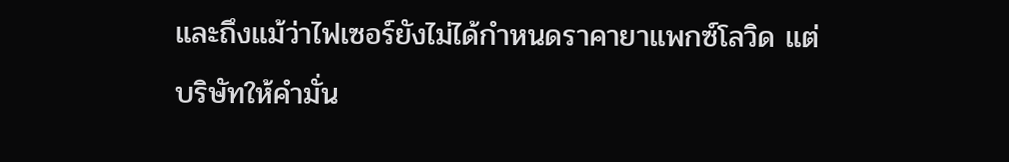และถึงแม้ว่าไฟเซอร์ยังไม่ได้กำหนดราคายาแพกซ์โลวิด แต่บริษัทให้คำมั่น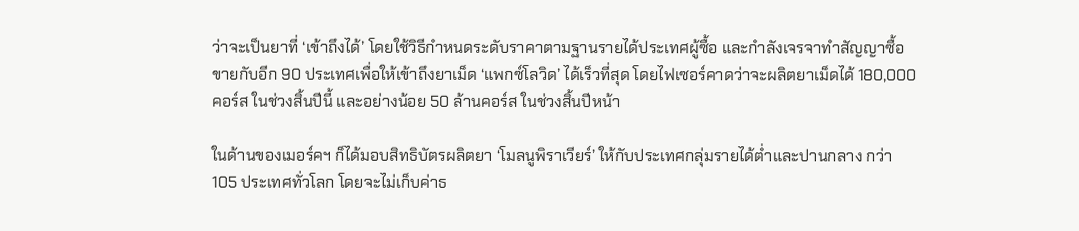ว่าจะเป็นยาที่ ‘เข้าถึงได้’ โดยใช้วิธีกำหนดระดับราคาตามฐานรายได้ประเทศผู้ซื้อ และกำลังเจรจาทำสัญญาซื้อขายกับอีก 90 ประเทศเพื่อให้เข้าถึงยาเม็ด ‘แพกซ์โลวิด’ ได้เร็วที่สุด โดยไฟเซอร์คาดว่าจะผลิตยาเม็ดได้ 180,000 คอร์ส ในช่วงสิ้นปีนี้ และอย่างน้อย 50 ล้านคอร์ส ในช่วงสิ้นปีหน้า

ในด้านของเมอร์คฯ ก็ได้มอบสิทธิบัตรผลิตยา ‘โมลนูพิราเวียร์’ ให้กับประเทศกลุ่มรายได้ต่ำและปานกลาง กว่า 105 ประเทศทั่วโลก โดยจะไม่เก็บค่าธ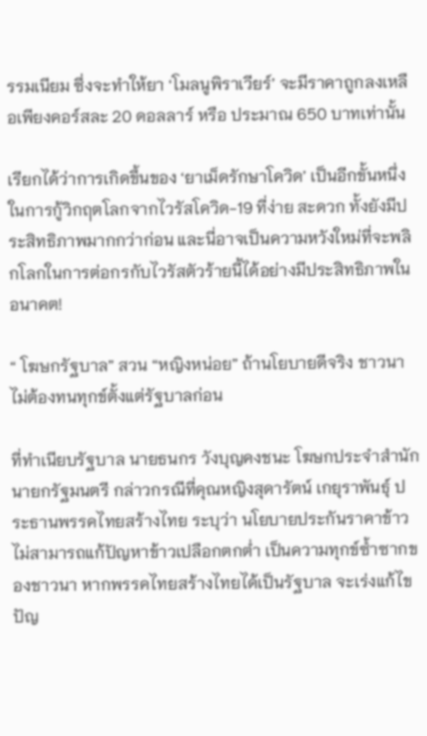รรมเนียม ซึ่งจะทำให้ยา ‘โมลนูพิราเวียร์’ จะมีราคาถูกลงเหลือเพียงคอร์สละ 20 ดอลลาร์ หรือ ประมาณ 650 บาทเท่านั้น

เรียกได้ว่าการเกิดขึ้นของ ‘ยาเม็ดรักษาโควิด’ เป็นอีกขั้นหนึ่งในการกู้วิกฤตโลกจากไวรัสโควิด-19 ที่ง่าย สะดวก ทั้งยังมีประสิทธิภาพมากกว่าก่อน และนี่อาจเป็นความหวังใหม่ที่จะพลิกโลกในการต่อกรกับไวรัสตัวร้ายนี้ได้อย่างมีประสิทธิภาพในอนาคต!

“ โฆษกรัฐบาล” สวน “หญิงหน่อย” ถ้านโยบายดีจริง ชาวนาไม่ต้องทนทุกข์ตั้งแต่รัฐบาลก่อน

ที่ทำเนียบรัฐบาล นายธนกร วังบุญคงชนะ โฆษกประจำสำนักนายกรัฐมนตรี กล่าวกรณีที่คุณหญิงสุดารัตน์ เกยุราพันธุ์ ประธานพรรคไทยสร้างไทย ระบุว่า นโยบายประกันราคาข้าวไม่สามารถแก้ปัญหาข้าวเปลือกตกต่ำ เป็นความทุกข์ซ้ำซากของชาวนา หากพรรคไทยสร้างไทยได้เป็นรัฐบาล จะเร่งแก้ไขปัญ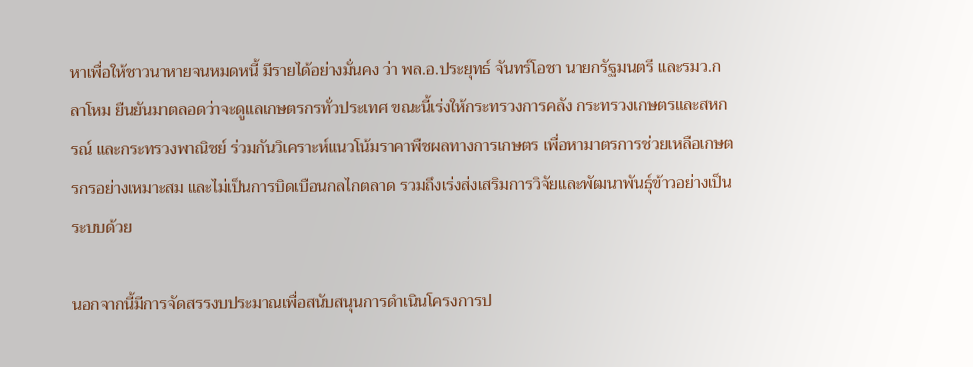หาเพื่อให้ชาวนาหายจนหมดหนี้ มีรายได้อย่างมั่นคง ว่า พล.อ.ประยุทธ์ จันทร์โอชา นายกรัฐมนตรี และรมว.กลาโหม ยืนยันมาตลอดว่าจะดูแลเกษตรกรทั่วประเทศ ขณะนี้เร่งให้กระทรวงการคลัง กระทรวงเกษตรและสหกรณ์ และกระทรวงพาณิชย์ ร่วมกันวิเคราะห์แนวโน้มราคาพืชผลทางการเกษตร เพื่อหามาตรการช่วยเหลือเกษตรกรอย่างเหมาะสม และไม่เป็นการบิดเบือนกลไกตลาด รวมถึงเร่งส่งเสริมการวิจัยและพัฒนาพันธุ์ข้าวอย่างเป็นระบบด้วย

นอกจากนี้มีการจัดสรรงบประมาณเพื่อสนับสนุนการดำเนินโครงการป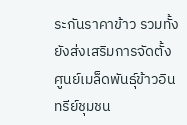ระกันราคาข้าว รวมทั้งยังส่งเสริมการจัดตั้งศูนย์เมล็ดพันธุ์ข้าวอินทรีย์ชุมชน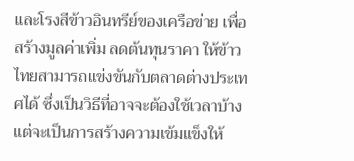และโรงสีข้าวอินทรีย์ของเครือข่าย เพื่อสร้างมูลค่าเพิ่ม ลดต้นทุนราคา ให้ข้าวไทยสามารถแข่งขันกับตลาดต่างประเทศได้ ซึ่งเป็นวิธีที่อาจจะต้องใช้เวลาบ้าง แต่จะเป็นการสร้างความเข้มแข็งให้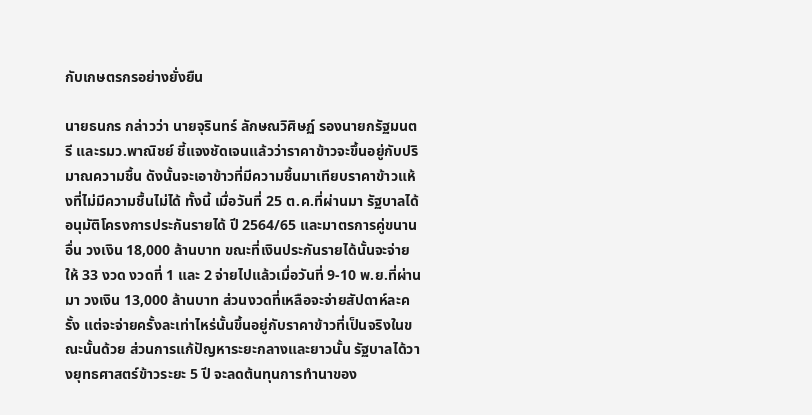กับเกษตรกรอย่างยั่งยืน

นายธนกร กล่าวว่า นายจุรินทร์ ลักษณวิศิษฏ์ รองนายกรัฐมนตรี และรมว.พาณิชย์ ชี้แจงชัดเจนแล้วว่าราคาข้าวจะขึ้นอยู่กับปริมาณความชื้น ดังนั้นจะเอาข้าวที่มีความชื้นมาเทียบราคาข้าวแห้งที่ไม่มีความชื้นไม่ได้ ทั้งนี้ เมื่อวันที่ 25 ต.ค.ที่ผ่านมา รัฐบาลได้อนุมัติโครงการประกันรายได้ ปี 2564/65 และมาตรการคู่ขนานอื่น วงเงิน 18,000 ล้านบาท ขณะที่เงินประกันรายได้นั้นจะจ่ายให้ 33 งวด งวดที่ 1 และ 2 จ่ายไปแล้วเมื่อวันที่ 9-10 พ.ย.ที่ผ่านมา วงเงิน 13,000 ล้านบาท ส่วนงวดที่เหลือจะจ่ายสัปดาห์ละครั้ง แต่จะจ่ายครั้งละเท่าไหร่นั้นขึ้นอยู่กับราคาข้าวที่เป็นจริงในขณะนั้นด้วย ส่วนการแก้ปัญหาระยะกลางและยาวนั้น รัฐบาลได้วางยุทธศาสตร์ข้าวระยะ 5 ปี จะลดต้นทุนการทำนาของ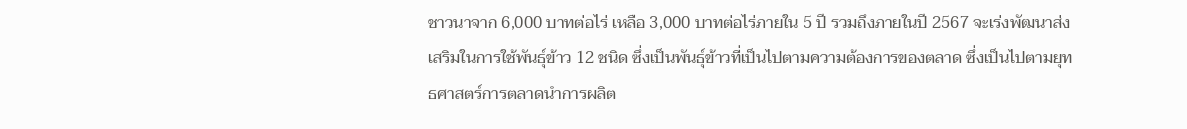ชาวนาจาก 6,000 บาทต่อไร่ เหลือ 3,000 บาทต่อไร่ภายใน 5 ปี รวมถึงภายในปี 2567 จะเร่งพัฒนาส่งเสริมในการใช้พันธุ์ข้าว 12 ชนิด ซึ่งเป็นพันธุ์ข้าวที่เป็นไปตามความต้องการของตลาด ซึ่งเป็นไปตามยุทธศาสตร์การตลาดนำการผลิต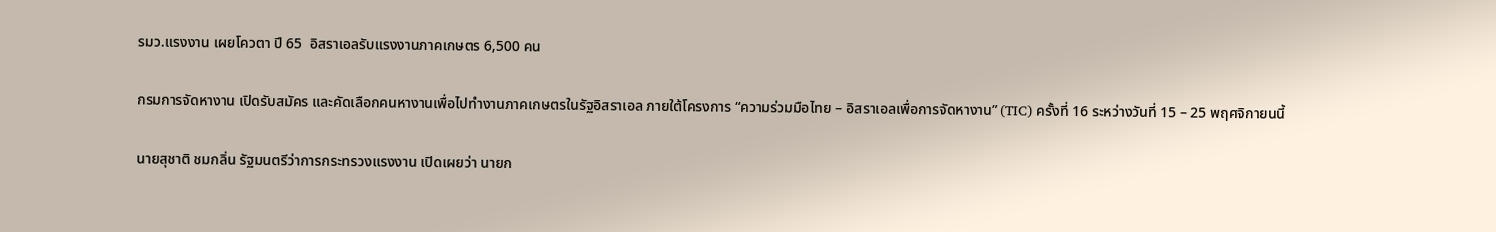รมว.แรงงาน เผยโควตา ปี 65  อิสราเอลรับแรงงานภาคเกษตร 6,500 คน

กรมการจัดหางาน เปิดรับสมัคร และคัดเลือกคนหางานเพื่อไปทำงานภาคเกษตรในรัฐอิสราเอล ภายใต้โครงการ “ความร่วมมือไทย – อิสราเอลเพื่อการจัดหางาน” (TIC) ครั้งที่ 16 ระหว่างวันที่ 15 – 25 พฤศจิกายนนี้

นายสุชาติ ชมกลิ่น รัฐมนตรีว่าการกระทรวงแรงงาน เปิดเผยว่า นายก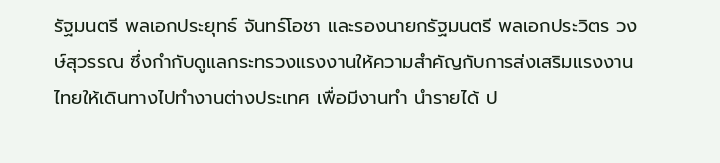รัฐมนตรี พลเอกประยุทธ์ จันทร์โอชา และรองนายกรัฐมนตรี พลเอกประวิตร วงษ์สุวรรณ ซึ่งกำกับดูแลกระทรวงแรงงานให้ความสำคัญกับการส่งเสริมแรงงานไทยให้เดินทางไปทำงานต่างประเทศ เพื่อมีงานทำ นำรายได้ ป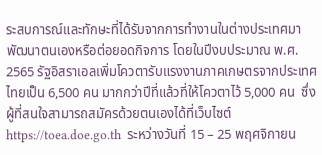ระสบการณ์และทักษะที่ได้รับจากการทำงานในต่างประเทศมาพัฒนาตนเองหรือต่อยอดกิจการ โดยในปีงบประมาณ พ.ศ. 2565 รัฐอิสราเอลเพิ่มโควตารับแรงงานภาคเกษตรจากประเทศไทยเป็น 6,500 คน มากกว่าปีที่แล้วที่ให้โควตาไว้ 5,000 คน  ซึ่งผู้ที่สนใจสามารถสมัครด้วยตนเองได้ที่เว็บไซต์ https://toea.doe.go.th  ระหว่างวันที่ 15 – 25 พฤศจิกายน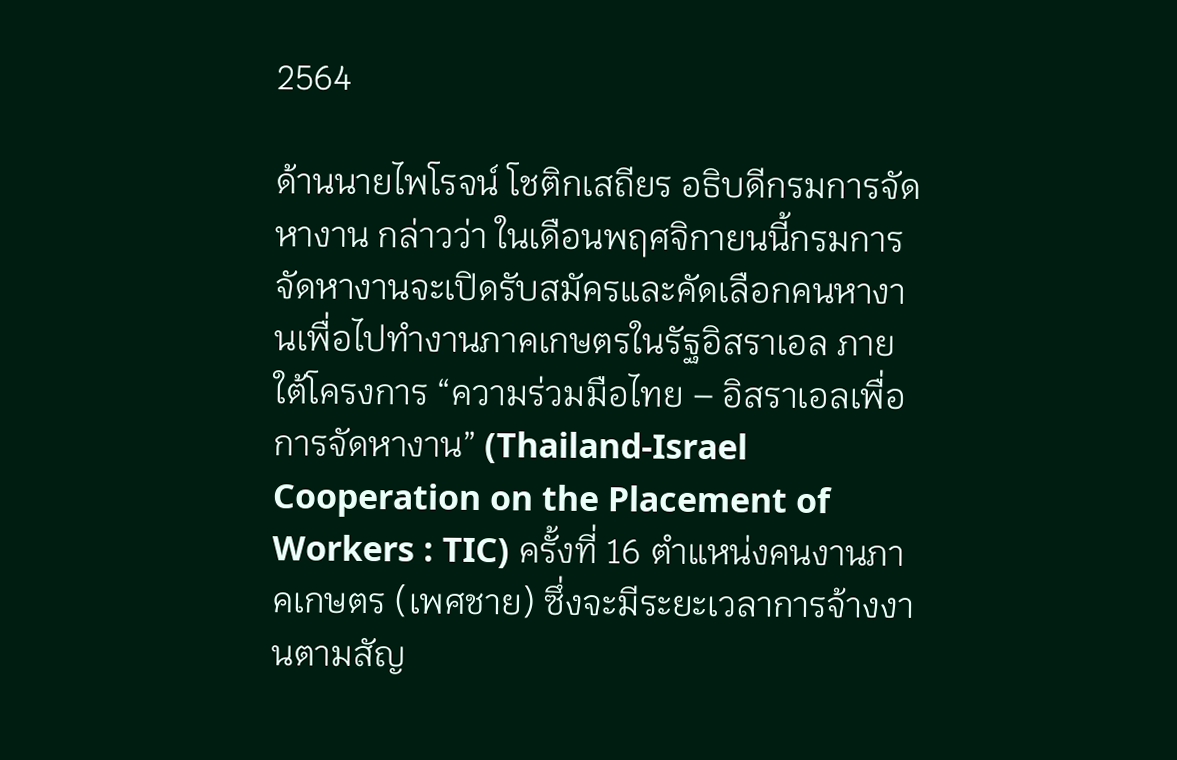2564

ด้านนายไพโรจน์ โชติกเสถียร อธิบดีกรมการจัดหางาน กล่าวว่า ในเดือนพฤศจิกายนนี้กรมการจัดหางานจะเปิดรับสมัครและคัดเลือกคนหางานเพื่อไปทำงานภาคเกษตรในรัฐอิสราเอล ภายใต้โครงการ “ความร่วมมือไทย – อิสราเอลเพื่อการจัดหางาน” (Thailand-Israel Cooperation on the Placement of Workers : TIC) ครั้งที่ 16 ตำแหน่งคนงานภาคเกษตร (เพศชาย) ซึ่งจะมีระยะเวลาการจ้างงานตามสัญ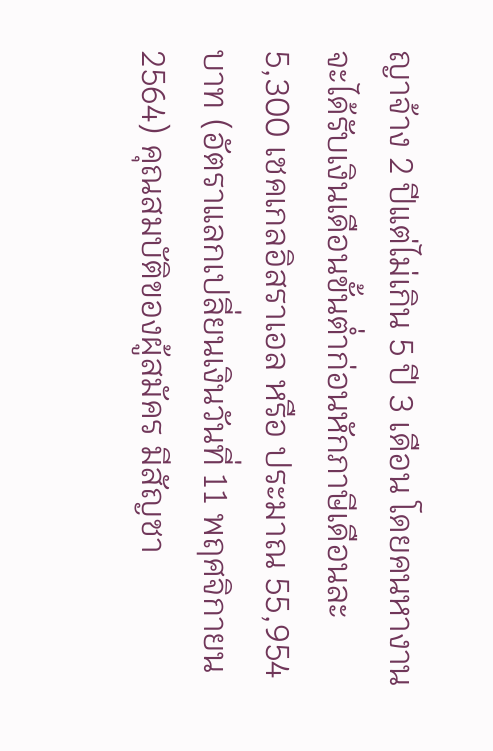ญาจ้าง 2 ปีแต่ไม่เกิน 5 ปี 3 เดือน โดยคนหางานจะได้รับเงินเดือนขั้นต่ำก่อนหักภาษีเดือนละ 5,300 เชคเกลอิสราเอล หรือ ประมาณ 55,954 บาท (อัตราแลกเปลี่ยนเงินวันที่ 11 พฤศจิกายน 2564) คุณสมบัติของผู้สมัคร มีสัญชา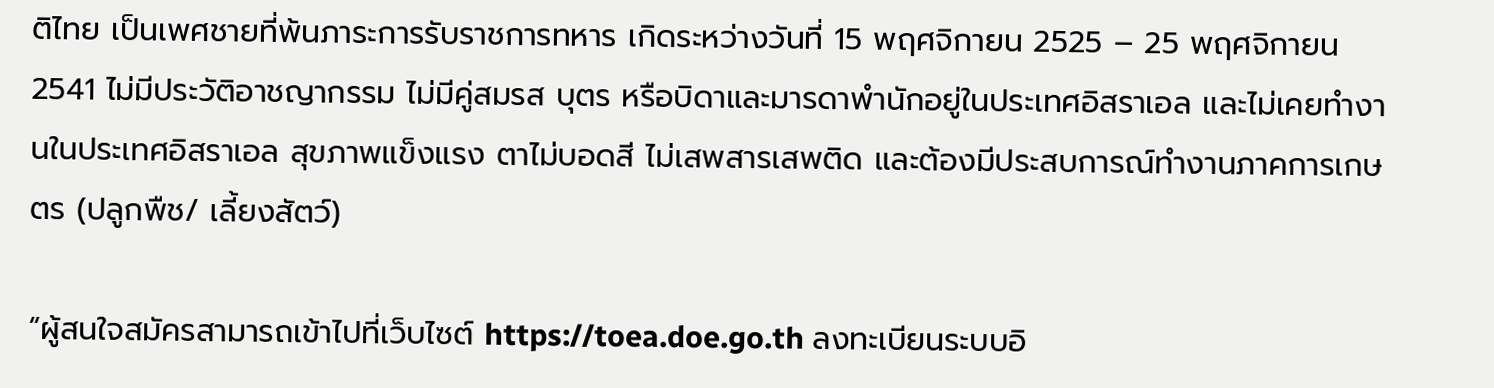ติไทย เป็นเพศชายที่พ้นภาระการรับราชการทหาร เกิดระหว่างวันที่ 15 พฤศจิกายน 2525 – 25 พฤศจิกายน 2541 ไม่มีประวัติอาชญากรรม ไม่มีคู่สมรส บุตร หรือบิดาและมารดาพำนักอยู่ในประเทศอิสราเอล และไม่เคยทำงานในประเทศอิสราเอล สุขภาพแข็งแรง ตาไม่บอดสี ไม่เสพสารเสพติด และต้องมีประสบการณ์ทำงานภาคการเกษตร (ปลูกพืช/ เลี้ยงสัตว์)

“ผู้สนใจสมัครสามารถเข้าไปที่เว็บไซต์ https://toea.doe.go.th ลงทะเบียนระบบอิ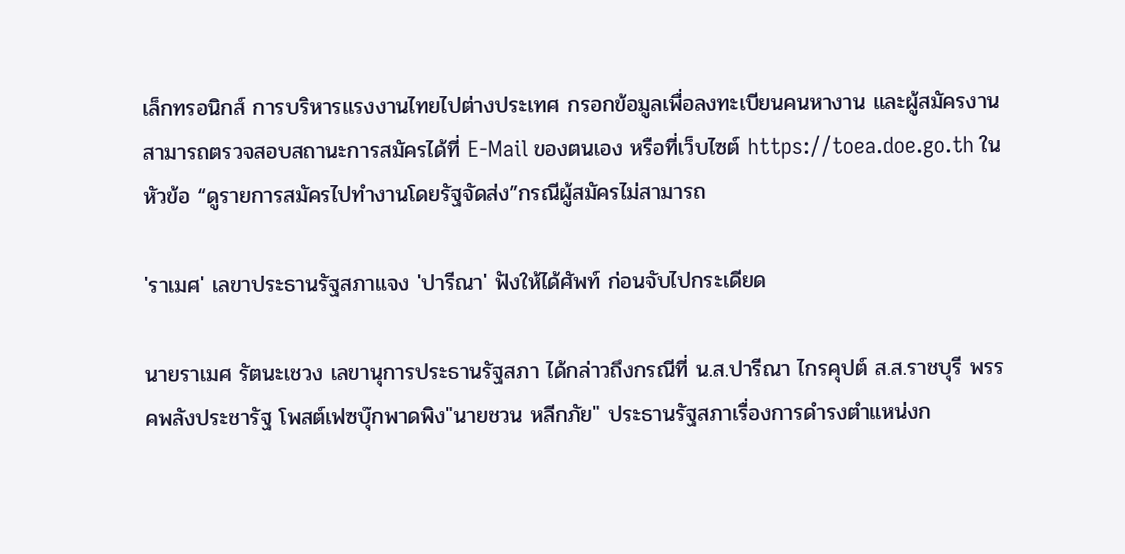เล็กทรอนิกส์ การบริหารแรงงานไทยไปต่างประเทศ กรอกข้อมูลเพื่อลงทะเบียนคนหางาน และผู้สมัครงานสามารถตรวจสอบสถานะการสมัครได้ที่ E-Mail ของตนเอง หรือที่เว็บไซต์ https://toea.doe.go.th ในหัวข้อ “ดูรายการสมัครไปทำงานโดยรัฐจัดส่ง”กรณีผู้สมัครไม่สามารถ

'ราเมศ' เลขาประธานรัฐสภาแจง 'ปารีณา' ฟังให้ได้ศัพท์ ก่อนจับไปกระเดียด

นายราเมศ รัตนะเชวง เลขานุการประธานรัฐสภา ได้กล่าวถึงกรณีที่ น.ส.ปารีณา ไกรคุปต์ ส.ส.ราชบุรี พรรคพลังประชารัฐ โพสต์เฟซบุ๊กพาดพิง"นายชวน หลีกภัย" ประธานรัฐสภาเรื่องการดำรงตำแหน่งก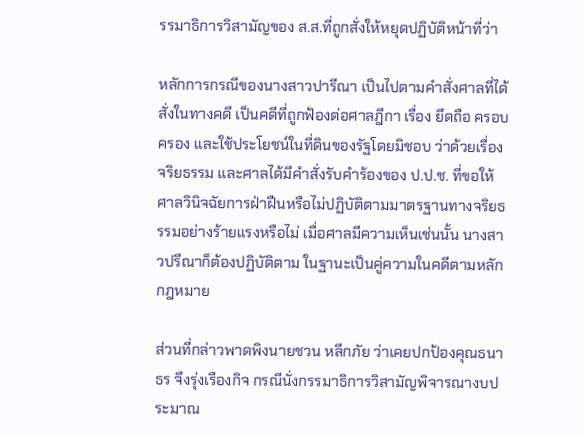รรมาธิการวิสามัญของ ส.ส.ที่ถูกสั่งให้หยุดปฏิบัติหน้าที่ว่า

หลักการกรณีของนางสาวปารีณา เป็นไปตามคำสั่งศาลที่ได้สั่งในทางคดี เป็นคดีที่ถูกฟ้องต่อศาลฎีกา เรื่อง ยึดถือ ครอบครอง และใช้ประโยชน์ในที่ดินของรัฐโดยมิชอบ ว่าด้วยเรื่องจริยธรรม และศาลได้มีคำสั่งรับคำร้องของ ป.ป.ช. ที่ขอให้ศาลวินิจฉัยการฝ่าฝืนหรือไม่ปฏิบัติตามมาตรฐานทางจริยธรรมอย่างร้ายแรงหรือไม่ เมื่อศาลมีความเห็นเช่นนั้น นางสาวปรีณาก็ต้องปฏิบัติตาม ในฐานะเป็นคู่ความในคดีตามหลักกฎหมาย

ส่วนที่กล่าวพาดพิงนายชวน หลีกภัย ว่าเคยปกป้องคุณธนาธร จึงรุ่งเรืองกิจ กรณีนั่งกรรมาธิการวิสามัญพิจารณางบประมาณ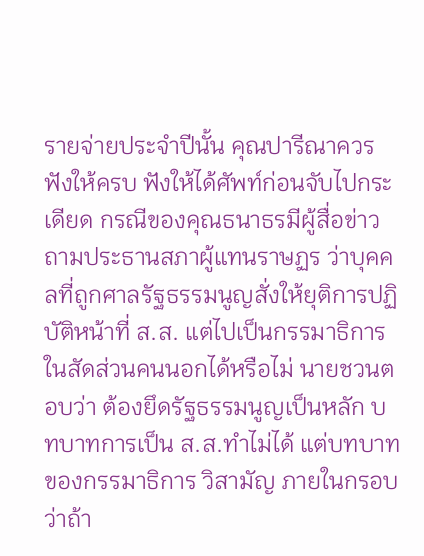รายจ่ายประจำปีนั้น คุณปารีณาควรฟังให้ครบ ฟังให้ได้ศัพท์ก่อนจับไปกระเดียด กรณีของคุณธนาธรมีผู้สื่อข่าวถามประธานสภาผู้แทนราษฏร ว่าบุคคลที่ถูกศาลรัฐธรรมนูญสั่งให้ยุติการปฏิบัติหน้าที่ ส.ส. แต่ไปเป็นกรรมาธิการในสัดส่วนคนนอกได้หรือไม่ นายชวนตอบว่า ต้องยึดรัฐธรรมนูญเป็นหลัก บทบาทการเป็น ส.ส.ทำไม่ได้ แต่บทบาทของกรรมาธิการ วิสามัญ ภายในกรอบว่าถ้า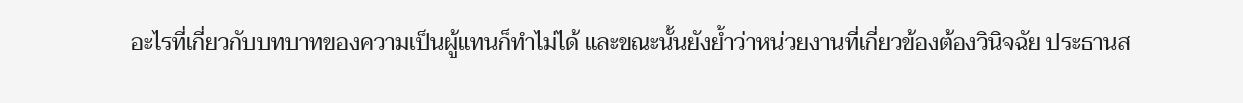อะไรที่เกี่ยวกับบทบาทของความเป็นผู้แทนก็ทำไม่ได้ และขณะนั้นยังย้ำว่าหน่วยงานที่เกี่ยวข้องต้องวินิจฉัย ประธานส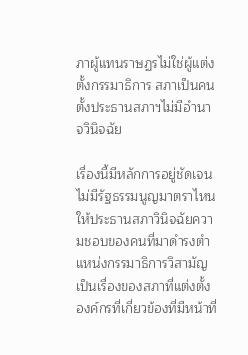ภาผู้แทนราษฏรไม่ใช่ผู้แต่งตั้งกรรมาธิการ สภาเป็นคนตั้งประธานสภาฯไม่มีอำนาจวินิจฉัย

เรื่องนี้มีหลักการอยู่ชัดเจน ไม่มีรัฐธรรมนูญมาตราไหนให้ประธานสภาวินิจฉัยความชอบของคนที่มาดำรงตำแหน่งกรรมาธิการวิสามัญ เป็นเรื่องของสภาที่แต่งตั้ง องค์กรที่เกี่ยวข้องที่มีหน้าที่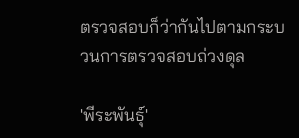ตรวจสอบก็ว่ากันไปตามกระบวนการตรวจสอบถ่วงดุล

'พีระพันธุ์'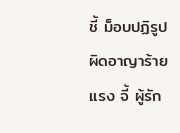ชี้ ม็อบปฏิรูปผิดอาญาร้ายแรง จี้ ผู้รัก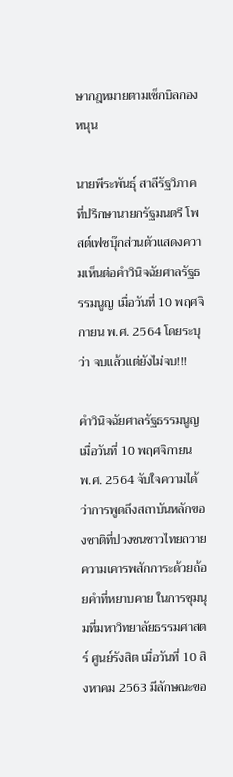ษากฎหมายตามเช็กบิลกองหนุน

นายพีระพันธุ์ สาลีรัฐวิภาค ที่ปรึกษานายกรัฐมนตรี โพสต์เฟซบุ๊กส่วนตัวแสดงความเห็นต่อคำวินิจฉัยศาลรัฐธรรมนูญ เมื่อวันที่ 10 พฤศจิกายน พ.ศ. 2564 โดยระบุว่า จบแล้วแต่ยังไม่จบ!!!

คำวินิจฉัยศาลรัฐธรรมนูญเมื่อวันที่ 10 พฤศจิกายน พ.ศ. 2564 จับใจความได้ว่าการพูดถึงสถาบันหลักของชาติที่ปวงชนชาวไทยถวายความเคารพสักการะด้วยถ้อยคำที่หยาบคาย ในการชุมนุมที่มหาวิทยาลัยธรรมศาสตร์ ศูนย์รังสิต เมื่อวันที่ 10 สิงหาคม 2563 มีลักษณะขอ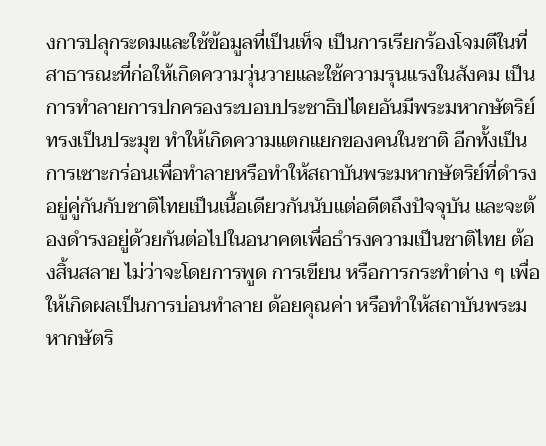งการปลุกระดมและใช้ข้อมูลที่เป็นเท็จ เป็นการเรียกร้องโจมตีในที่สาธารณะที่ก่อให้เกิดความวุ่นวายและใช้ความรุนแรงในสังคม เป็นการทำลายการปกครองระบอบประชาธิปไตยอันมีพระมหากษัตริย์ทรงเป็นประมุข ทำให้เกิดความแตกแยกของคนในชาติ อีกทั้งเป็นการเซาะกร่อนเพื่อทำลายหรือทำให้สถาบันพระมหากษัตริย์ที่ดำรงอยู่คู่กันกับชาติไทยเป็นเนื้อเดียวกันนับแต่อดีตถึงปัจจุบัน และจะต้องดำรงอยู่ด้วยกันต่อไปในอนาคตเพื่อธำรงความเป็นชาติไทย ต้องสิ้นสลาย ไม่ว่าจะโดยการพูด การเขียน หรือการกระทำต่าง ๆ เพื่อให้เกิดผลเป็นการบ่อนทำลาย ด้อยคุณค่า หรือทำให้สถาบันพระมหากษัตริ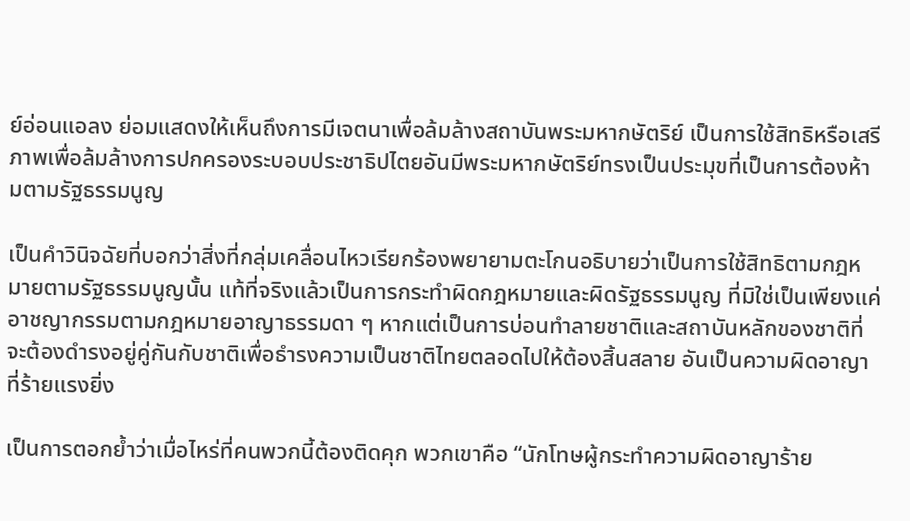ย์อ่อนแอลง ย่อมแสดงให้เห็นถึงการมีเจตนาเพื่อล้มล้างสถาบันพระมหากษัตริย์ เป็นการใช้สิทธิหรือเสรีภาพเพื่อล้มล้างการปกครองระบอบประชาธิปไตยอันมีพระมหากษัตริย์ทรงเป็นประมุขที่เป็นการต้องห้ามตามรัฐธรรมนูญ

เป็นคำวินิจฉัยที่บอกว่าสิ่งที่กลุ่มเคลื่อนไหวเรียกร้องพยายามตะโกนอธิบายว่าเป็นการใช้สิทธิตามกฎหมายตามรัฐธรรมนูญนั้น แท้ที่จริงแล้วเป็นการกระทำผิดกฎหมายและผิดรัฐธรรมนูญ ที่มิใช่เป็นเพียงแค่อาชญากรรมตามกฎหมายอาญาธรรมดา ๆ หากแต่เป็นการบ่อนทำลายชาติและสถาบันหลักของชาติที่จะต้องดำรงอยู่คู่กันกับชาติเพื่อธำรงความเป็นชาติไทยตลอดไปให้ต้องสิ้นสลาย อันเป็นความผิดอาญาที่ร้ายแรงยิ่ง

เป็นการตอกย้ำว่าเมื่อไหร่ที่คนพวกนี้ต้องติดคุก พวกเขาคือ “นักโทษผู้กระทำความผิดอาญาร้าย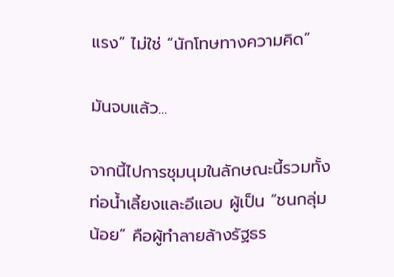แรง” ไม่ใช่ “นักโทษทางความคิด”

มันจบแล้ว...

จากนี้ไปการชุมนุมในลักษณะนี้รวมทั้งท่อน้ำเลี้ยงและอีแอบ ผู้เป็น “ชนกลุ่มน้อย” คือผู้ทำลายล้างรัฐธร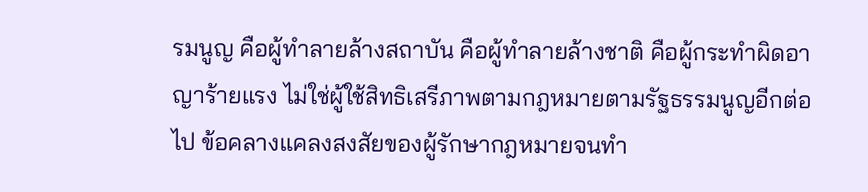รมนูญ คือผู้ทำลายล้างสถาบัน คือผู้ทำลายล้างชาติ คือผู้กระทำผิดอาญาร้ายแรง ไม่ใช่ผู้ใช้สิทธิเสรีภาพตามกฎหมายตามรัฐธรรมนูญอีกต่อไป ข้อคลางแคลงสงสัยของผู้รักษากฎหมายจนทำ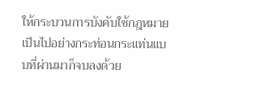ให้กระบวนการบังคับใช้กฎหมายเป็นไปอย่างกระท่อนกระแท่นแบบที่ผ่านมาก็จบลงด้วย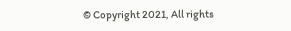© Copyright 2021, All rights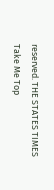reserved. THE STATES TIMES
Take Me Top